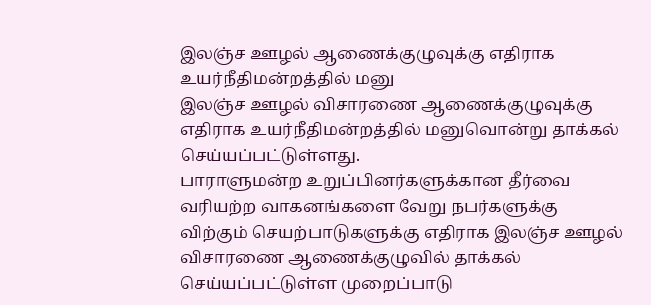இலஞ்ச ஊழல் ஆணைக்குழுவுக்கு எதிராக உயர்நீதிமன்றத்தில் மனு
இலஞ்ச ஊழல் விசாரணை ஆணைக்குழுவுக்கு எதிராக உயர்நீதிமன்றத்தில் மனுவொன்று தாக்கல் செய்யப்பட்டுள்ளது.
பாராளுமன்ற உறுப்பினர்களுக்கான தீர்வை வரியற்ற வாகனங்களை வேறு நபர்களுக்கு விற்கும் செயற்பாடுகளுக்கு எதிராக இலஞ்ச ஊழல் விசாரணை ஆணைக்குழுவில் தாக்கல் செய்யப்பட்டுள்ள முறைப்பாடு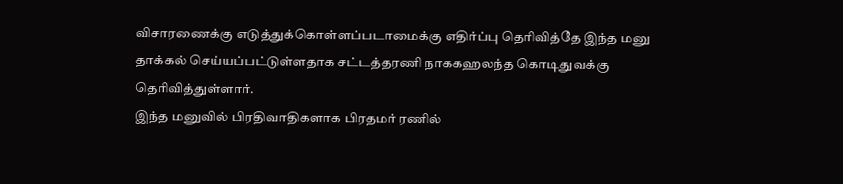விசாரணைக்கு எடுத்துக்கொள்ளப்படாமைக்கு எதிர்ப்பு தெரிவித்தே இந்த மனு தாக்கல் செய்யப்பட்டுள்ளதாக சட்டத்தரணி நாககஹலந்த கொடிதுவக்கு தெரிவித்துள்ளார்.
இந்த மனுவில் பிரதிவாதிகளாக பிரதமர் ரணில்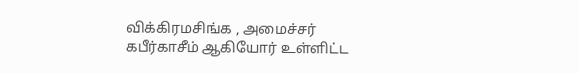விக்கிரமசிங்க , அமைச்சர் கபீர்காசீம் ஆகியோர் உள்ளிட்ட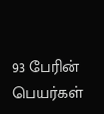93 பேரின் பெயர்கள்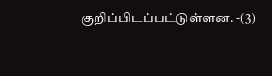குறிப்பிடப்பட்டுள்ளன. -(3)